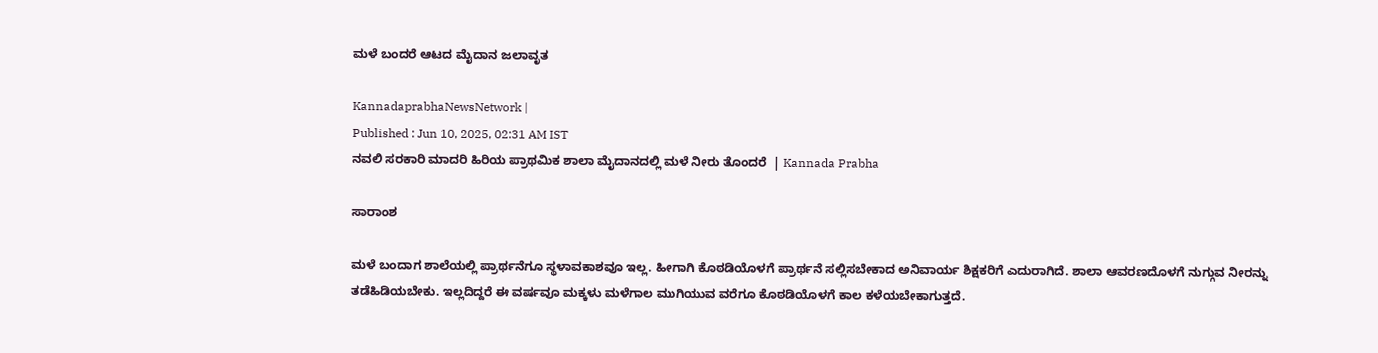ಮಳೆ ಬಂದರೆ ಆಟದ ಮೈದಾನ ಜಲಾವೃತ

KannadaprabhaNewsNetwork |
Published : Jun 10, 2025, 02:31 AM IST
ನವಲಿ ಸರಕಾರಿ ಮಾದರಿ ಹಿರಿಯ ಪ್ರಾಥಮಿಕ ಶಾಲಾ ಮೈದಾನದಲ್ಲಿ ಮಳೆ ನೀರು ತೊಂದರೆ  | Kannada Prabha

ಸಾರಾಂಶ

ಮಳೆ ಬಂದಾಗ ಶಾಲೆಯಲ್ಲಿ ಪ್ರಾರ್ಥನೆಗೂ ಸ್ಥಳಾವಕಾಶವೂ ಇಲ್ಲ. ಹೀಗಾಗಿ ಕೊಠಡಿಯೊಳಗೆ ಪ್ರಾರ್ಥನೆ ಸಲ್ಲಿಸಬೇಕಾದ ಅನಿವಾರ್ಯ ಶಿಕ್ಷಕರಿಗೆ ಎದುರಾಗಿದೆ. ಶಾಲಾ ಆವರಣದೊಳಗೆ ನುಗ್ಗುವ ನೀರನ್ನು ತಡೆಹಿಡಿಯಬೇಕು. ಇಲ್ಲದಿದ್ದರೆ ಈ ವರ್ಷವೂ ಮಕ್ಕಳು ಮಳೆಗಾಲ ಮುಗಿಯುವ ವರೆಗೂ ಕೊಠಡಿಯೊಳಗೆ ಕಾಲ ಕಳೆಯಬೇಕಾಗುತ್ತದೆ.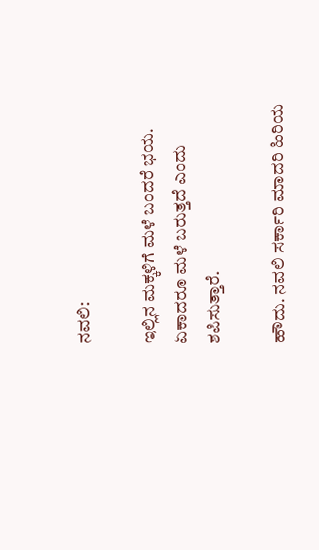ನವಲಿ:

ಇಲ್ಲಿನ ಮಕ್ಕಳಿಗೆ ಮಳೆ ಬಂದರೆ ಭಯ. ಏಕಾದರೂ ಮಳೆ ಬರುತ್ತದೆ ಎಂದು ಶಪಿಸುತ್ತಾರೆ.

ಹೌದು. ನವಲಿ ಸರ್ಕಾರಿ ಮಾದರಿ ಹಿರಿಯ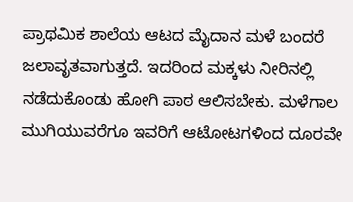ಪ್ರಾಥಮಿಕ ಶಾಲೆಯ ಆಟದ ಮೈದಾನ ಮಳೆ ಬಂದರೆ ಜಲಾವೃತವಾಗುತ್ತದೆ. ಇದರಿಂದ ಮಕ್ಕಳು ನೀರಿನಲ್ಲಿ ನಡೆದುಕೊಂಡು ಹೋಗಿ ಪಾಠ ಆಲಿಸಬೇಕು. ಮಳೆಗಾಲ ಮುಗಿಯುವರೆಗೂ ಇವರಿಗೆ ಆಟೋಟಗಳಿಂದ ದೂರವೇ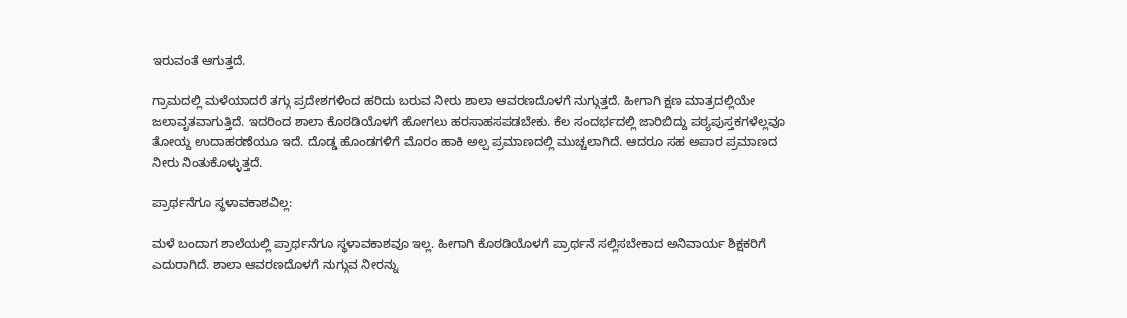ಇರುವಂತೆ ಆಗುತ್ತದೆ.

ಗ್ರಾಮದಲ್ಲಿ ಮಳೆಯಾದರೆ ತಗ್ಗು ಪ್ರದೇಶಗಳಿಂದ ಹರಿದು ಬರುವ ನೀರು ಶಾಲಾ ಆವರಣದೊಳಗೆ ನುಗ್ಗುತ್ತದೆ. ಹೀಗಾಗಿ ಕ್ಷಣ ಮಾತ್ರದಲ್ಲಿಯೇ ಜಲಾವೃತವಾಗುತ್ತಿದೆ. ಇದರಿಂದ ಶಾಲಾ ಕೊಠಡಿಯೊಳಗೆ ಹೋಗಲು ಹರಸಾಹಸಪಡಬೇಕು. ಕೆಲ ಸಂದರ್ಭದಲ್ಲಿ ಜಾರಿಬಿದ್ದು ಪಠ್ಯಪುಸ್ತಕಗಳೆಲ್ಲವೂ ತೋಯ್ದ ಉದಾಹರಣೆಯೂ ಇದೆ. ದೊಡ್ಡ ಹೊಂಡಗಳಿಗೆ ಮೊರಂ ಹಾಕಿ ಅಲ್ಪ ಪ್ರಮಾಣದಲ್ಲಿ ಮುಚ್ಚಲಾಗಿದೆ. ಆದರೂ ಸಹ ಅಪಾರ ಪ್ರಮಾಣದ ನೀರು ನಿಂತುಕೊಳ್ಳುತ್ತದೆ.

ಪ್ರಾರ್ಥನೆಗೂ ಸ್ಥಳಾವಕಾಶವಿಲ್ಲ:

ಮಳೆ ಬಂದಾಗ ಶಾಲೆಯಲ್ಲಿ ಪ್ರಾರ್ಥನೆಗೂ ಸ್ಥಳಾವಕಾಶವೂ ಇಲ್ಲ. ಹೀಗಾಗಿ ಕೊಠಡಿಯೊಳಗೆ ಪ್ರಾರ್ಥನೆ ಸಲ್ಲಿಸಬೇಕಾದ ಅನಿವಾರ್ಯ ಶಿಕ್ಷಕರಿಗೆ ಎದುರಾಗಿದೆ. ಶಾಲಾ ಆವರಣದೊಳಗೆ ನುಗ್ಗುವ ನೀರನ್ನು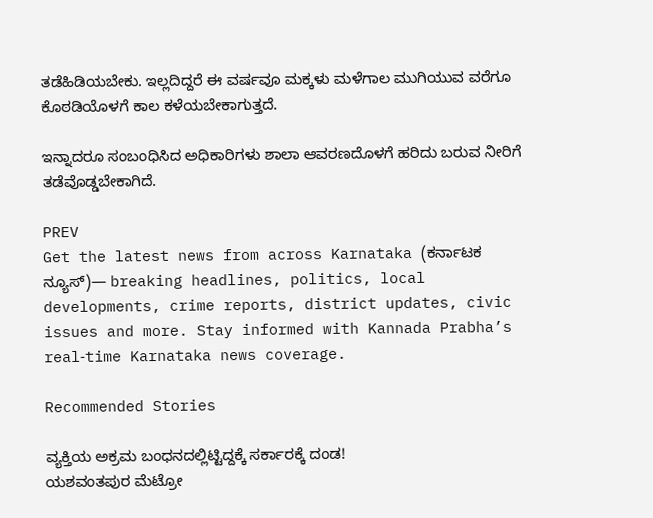ತಡೆಹಿಡಿಯಬೇಕು. ಇಲ್ಲದಿದ್ದರೆ ಈ ವರ್ಷವೂ ಮಕ್ಕಳು ಮಳೆಗಾಲ ಮುಗಿಯುವ ವರೆಗೂ ಕೊಠಡಿಯೊಳಗೆ ಕಾಲ ಕಳೆಯಬೇಕಾಗುತ್ತದೆ.

ಇನ್ನಾದರೂ ಸಂಬಂಧಿಸಿದ ಅಧಿಕಾರಿಗಳು ಶಾಲಾ ಆವರಣದೊಳಗೆ ಹರಿದು ಬರುವ ನೀರಿಗೆ ತಡೆವೊಡ್ಡಬೇಕಾಗಿದೆ.

PREV
Get the latest news from across Karnataka (ಕರ್ನಾಟಕ ನ್ಯೂಸ್)— breaking headlines, politics, local developments, crime reports, district updates, civic issues and more. Stay informed with Kannada Prabha’s real‑time Karnataka news coverage.

Recommended Stories

ವ್ಯಕ್ತಿಯ ಅಕ್ರಮ ಬಂಧನದಲ್ಲಿಟ್ಟಿದ್ದಕ್ಕೆ ಸರ್ಕಾರಕ್ಕೆ ದಂಡ!
ಯಶವಂತಪುರ ಮೆಟ್ರೋ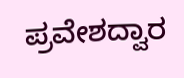ಪ್ರವೇಶದ್ವಾರ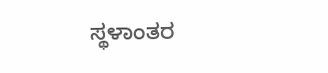ಸ್ಥಳಾಂತರ